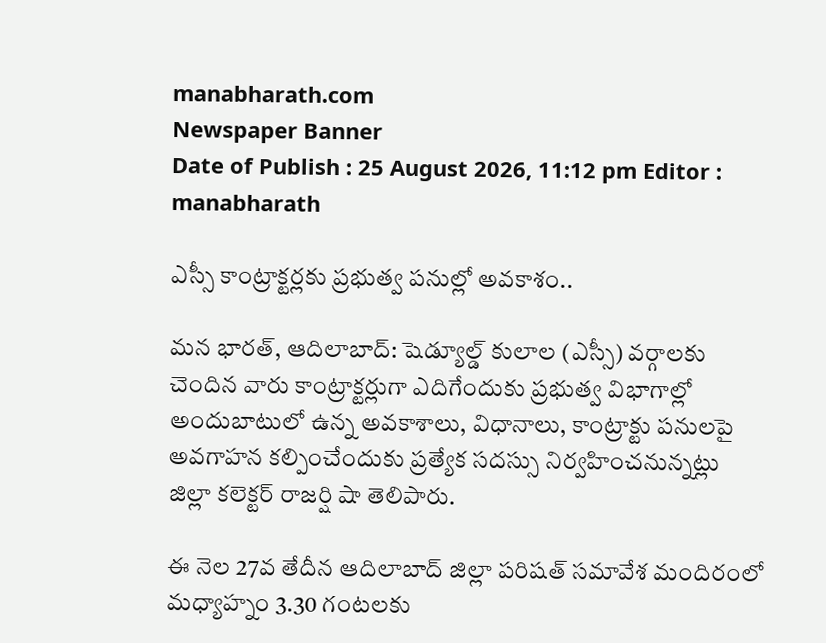manabharath.com
Newspaper Banner
Date of Publish : 25 August 2026, 11:12 pm Editor : manabharath

ఎస్సీ కాంట్రాక్టర్లకు ప్రభుత్వ పనుల్లో అవకాశం..

మన భారత్, ఆదిలాబాద్: షెడ్యూల్డ్ కులాల (ఎస్సీ) వర్గాలకు చెందిన వారు కాంట్రాక్టర్లుగా ఎదిగేందుకు ప్రభుత్వ విభాగాల్లో అందుబాటులో ఉన్న అవకాశాలు, విధానాలు, కాంట్రాక్టు పనులపై అవగాహన కల్పించేందుకు ప్రత్యేక సదస్సు నిర్వహించనున్నట్లు జిల్లా కలెక్టర్ రాజర్షి షా తెలిపారు.

ఈ నెల 27వ తేదీన ఆదిలాబాద్ జిల్లా పరిషత్ సమావేశ మందిరంలో మధ్యాహ్నం 3.30 గంటలకు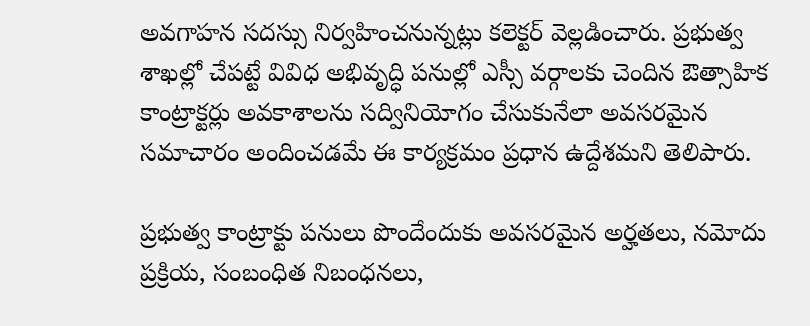అవగాహన సదస్సు నిర్వహించనున్నట్లు కలెక్టర్ వెల్లడించారు. ప్రభుత్వ శాఖల్లో చేపట్టే వివిధ అభివృద్ధి పనుల్లో ఎస్సీ వర్గాలకు చెందిన ఔత్సాహిక కాంట్రాక్టర్లు అవకాశాలను సద్వినియోగం చేసుకునేలా అవసరమైన సమాచారం అందించడమే ఈ కార్యక్రమం ప్రధాన ఉద్దేశమని తెలిపారు.

ప్రభుత్వ కాంట్రాక్టు పనులు పొందేందుకు అవసరమైన అర్హతలు, నమోదు ప్రక్రియ, సంబంధిత నిబంధనలు,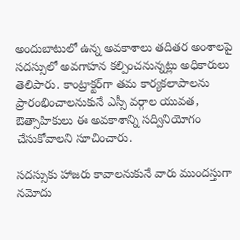అందుబాటులో ఉన్న అవకాశాలు తదితర అంశాలపై సదస్సులో అవగాహన కల్పించనున్నట్లు అధికారులు తెలిపారు. కాంట్రాక్టర్‌గా తమ కార్యకలాపాలను ప్రారంభించాలనుకునే ఎస్సీ వర్గాల యువత, ఔత్సాహికులు ఈ అవకాశాన్ని సద్వినియోగం చేసుకోవాలని సూచించారు.

సదస్సుకు హాజరు కావాలనుకునే వారు ముందస్తుగా నమోదు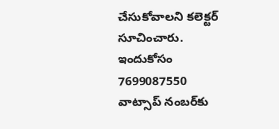చేసుకోవాలని కలెక్టర్ సూచించారు. ఇందుకోసం 7699087550 వాట్సాప్ నంబర్‌కు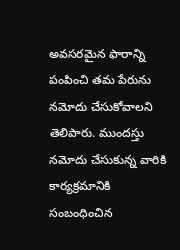అవసరమైన ఫారాన్ని పంపించి తమ పేరును నమోదు చేసుకోవాలని తెలిపారు. ముందస్తు నమోదు చేసుకున్న వారికి కార్యక్రమానికి సంబంధించిన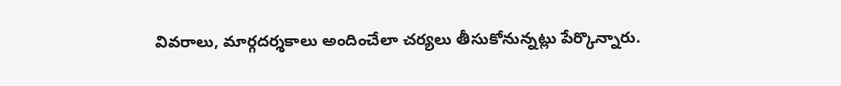వివరాలు, మార్గదర్శకాలు అందించేలా చర్యలు తీసుకోనున్నట్లు పేర్కొన్నారు.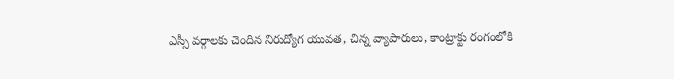ఎస్సీ వర్గాలకు చెందిన నిరుద్యోగ యువత, చిన్న వ్యాపారులు, కాంట్రాక్టు రంగంలోకి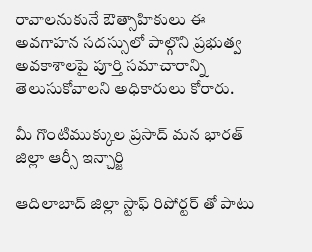రావాలనుకునే ఔత్సాహికులు ఈ అవగాహన సదస్సులో పాల్గొని ప్రభుత్వ అవకాశాలపై పూర్తి సమాచారాన్ని తెలుసుకోవాలని అధికారులు కోరారు.

మీ గొంటిముక్కుల ప్రసాద్ మన భారత్ జిల్లా ఆర్సీ ఇన్చార్జి

ఆదిలాబాద్ జిల్లా స్టాఫ్ రిపోర్టర్ తో పాటు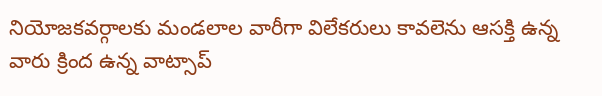నియోజకవర్గాలకు మండలాల వారీగా విలేకరులు కావలెను ఆసక్తి ఉన్న వారు క్రింద ఉన్న వాట్సాప్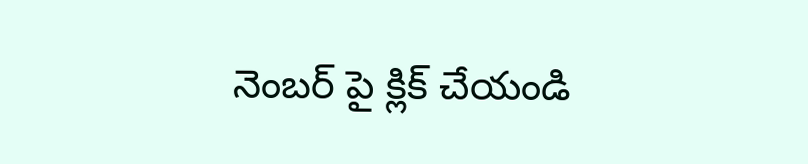నెంబర్ పై క్లిక్ చేయండి